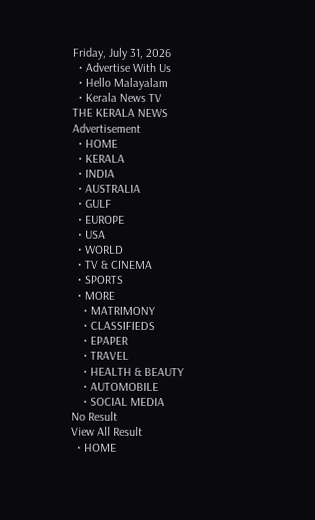Friday, July 31, 2026
  • Advertise With Us
  • Hello Malayalam
  • Kerala News TV
THE KERALA NEWS
Advertisement
  • HOME
  • KERALA
  • INDIA
  • AUSTRALIA
  • GULF
  • EUROPE
  • USA
  • WORLD
  • TV & CINEMA
  • SPORTS
  • MORE
    • MATRIMONY
    • CLASSIFIEDS
    • EPAPER
    • TRAVEL
    • HEALTH & BEAUTY
    • AUTOMOBILE
    • SOCIAL MEDIA
No Result
View All Result
  • HOME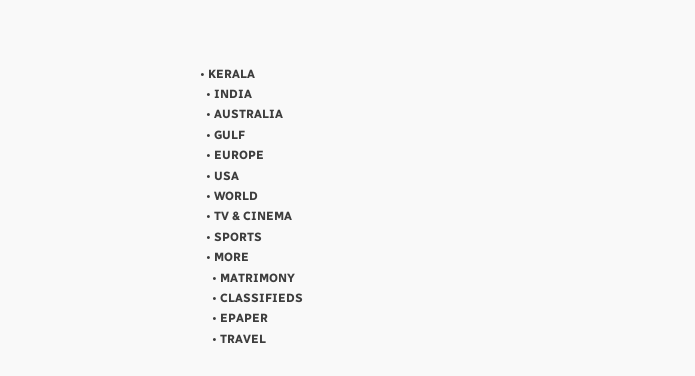• KERALA
  • INDIA
  • AUSTRALIA
  • GULF
  • EUROPE
  • USA
  • WORLD
  • TV & CINEMA
  • SPORTS
  • MORE
    • MATRIMONY
    • CLASSIFIEDS
    • EPAPER
    • TRAVEL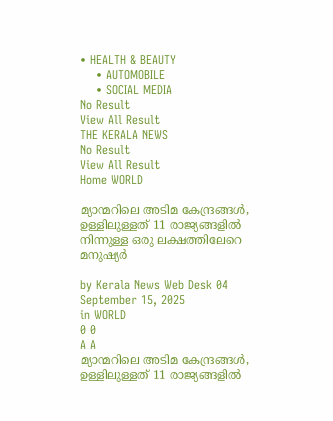• HEALTH & BEAUTY
    • AUTOMOBILE
    • SOCIAL MEDIA
No Result
View All Result
THE KERALA NEWS
No Result
View All Result
Home WORLD

മ്യാന്മറിലെ അടിമ കേന്ദ്രങ്ങൾ, ഉള്ളിലുള്ളത് 11 രാജ്യങ്ങളിൽ നിന്നുള്ള ഒരു ലക്ഷത്തിലേറെ മനുഷ്യർ

by Kerala News Web Desk 04
September 15, 2025
in WORLD
0 0
A A
മ്യാന്മറിലെ അടിമ കേന്ദ്രങ്ങൾ, ഉള്ളിലുള്ളത് 11 രാജ്യങ്ങളിൽ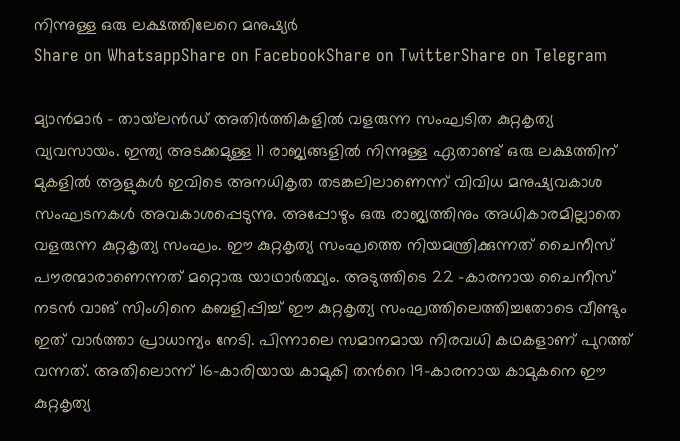നിന്നുള്ള ഒരു ലക്ഷത്തിലേറെ മനുഷ്യർ
Share on WhatsappShare on FacebookShare on TwitterShare on Telegram

മ്യാന്‍മാര്‍ – തായ്‍ലൻഡ് അതിർത്തികളില്‍ വളരുന്ന സംഘടിത കുറ്റകൃത്യ വ്യവസായം. ഇന്ത്യ അടക്കമുള്ള 11 രാജ്യങ്ങളില്‍ നിന്നുള്ള ഏതാണ്ട് ഒരു ലക്ഷത്തിന് മുകളില്‍ ആളുകൾ ഇവിടെ അനധികൃത തടങ്കലിലാണെന്ന് വിവിധ മനുഷ്യവകാശ സംഘടനകൾ അവകാശപ്പെടുന്നു. അപ്പോഴും ഒരു രാജ്യത്തിനും അധികാരമില്ലാതെ വളരുന്ന കുറ്റകൃത്യ സംഘം. ഈ കുറ്റകൃത്യ സംഘത്തെ നിയമന്ത്രിക്കുന്നത് ചൈനീസ് പൗരന്മാരാണെന്നത് മറ്റൊരു യാഥാര്‍ത്ഥ്യം. അടുത്തിടെ 22 -കാരനായ ചൈനീസ് നടൻ വാങ് സിംഗിനെ കബളിപ്പിച്ച് ഈ കുറ്റകൃത്യ സംഘത്തിലെത്തിച്ചതോടെ വീണ്ടും ഇത് വാര്‍ത്താ പ്രാധാന്യം നേടി. പിന്നാലെ സമാനമായ നിരവധി കഥകളാണ് പുറത്ത് വന്നത്. അതിലൊന്ന് 16-കാരിയായ കാമുകി തന്‍റെ 19-കാരനായ കാമുകനെ ഈ കുറ്റകൃത്യ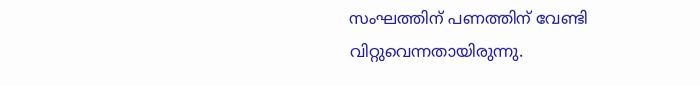സംഘത്തിന് പണത്തിന് വേണ്ടി വിറ്റുവെന്നതായിരുന്നു.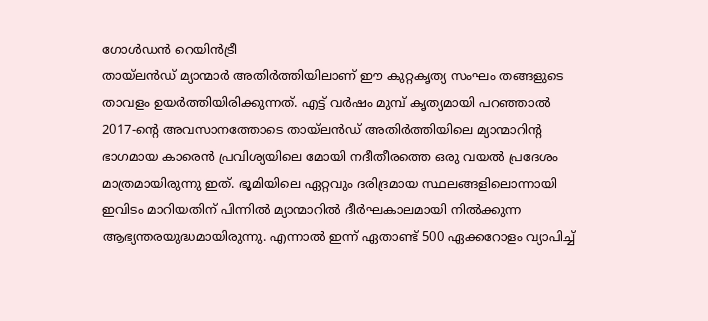ഗോൾഡൻ റെയിൻട്രീ
തായ്‍ലന്‍ഡ് മ്യാന്മാര്‍ അതിര്‍ത്തിയിലാണ് ഈ കുറ്റകൃത്യ സംഘം തങ്ങളുടെ താവളം ഉയർത്തിയിരിക്കുന്നത്. എട്ട് വർഷം മുമ്പ് കൃത്യമായി പറഞ്ഞാല്‍ 2017-ന്‍റെ അവസാനത്തോടെ തായ്‍ലന്‍ഡ് അതിര്‍ത്തിയിലെ മ്യാന്മാറിന്‍റ ഭാഗമായ കാരെന്‍ പ്രവിശ്യയിലെ മോയി നദീതീരത്തെ ഒരു വയല്‍ പ്രദേശം മാത്രമായിരുന്നു ഇത്. ഭൂമിയിലെ ഏറ്റവും ദരിദ്രമായ സ്ഥലങ്ങളിലൊന്നായി ഇവിടം മാറിയതിന് പിന്നിൽ മ്യാന്മാറില്‍ ദീർഘകാലമായി നിൽക്കുന്ന ആഭ്യന്തരയുദ്ധമായിരുന്നു. എന്നാല്‍ ഇന്ന് ഏതാണ്ട് 500 ഏക്കറോളം വ്യാപിച്ച്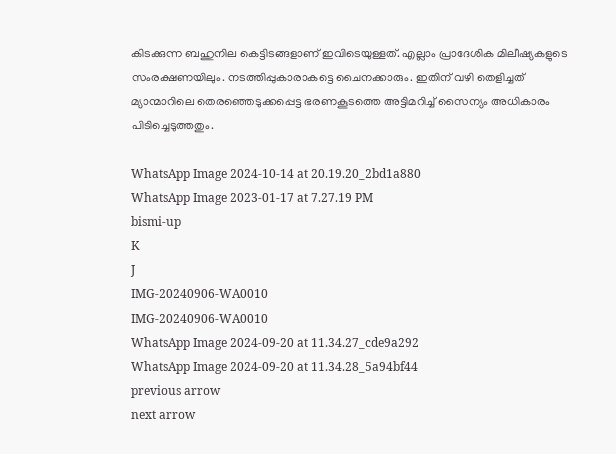കിടക്കുന്ന ബഹുനില കെട്ടിടങ്ങളാണ് ഇവിടെയുള്ളത്. എല്ലാം പ്രാദേശിക മിലീഷ്യകളുടെ സംരക്ഷണയിലും. നടത്തിപ്പുകാരാകട്ടെ ചൈനക്കാരും. ഇതിന് വഴി തെളിച്ചത് മ്യാന്മാറിലെ തെരഞ്ഞെടുക്കപ്പെട്ട ഭരണകൂടത്തെ അട്ടിമറിച്ച് സൈന്യം അധികാരം പിടിച്ചെടുത്തതും.

WhatsApp Image 2024-10-14 at 20.19.20_2bd1a880
WhatsApp Image 2023-01-17 at 7.27.19 PM
bismi-up
K
J
IMG-20240906-WA0010
IMG-20240906-WA0010
WhatsApp Image 2024-09-20 at 11.34.27_cde9a292
WhatsApp Image 2024-09-20 at 11.34.28_5a94bf44
previous arrow
next arrow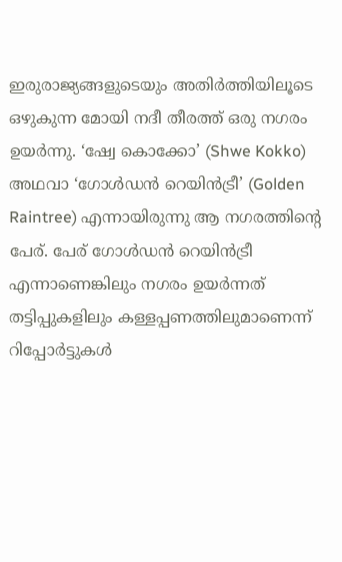ഇരുരാജ്യങ്ങളുടെയും അതിര്‍ത്തിയിലൂടെ ഒഴുകുന്ന മോയി നദീ തീരത്ത് ഒരു നഗരം ഉയ‍ർന്നു. ‘ഷ്വേ കൊക്കോ’ (Shwe Kokko) അഥവാ ‘ഗോൾഡൻ റെയിൻട്രീ’ (Golden Raintree) എന്നായിരുന്നു ആ നഗരത്തിന്‍റെ പേര്. പേര് ഗോൾഡന്‍ റെയിന്‍ട്രീ എന്നാണെങ്കിലും നഗരം ഉയർന്നത് തട്ടിപ്പുകളിലും കള്ളപ്പണത്തിലുമാണെന്ന് റിപ്പോര്‍ട്ടുകൾ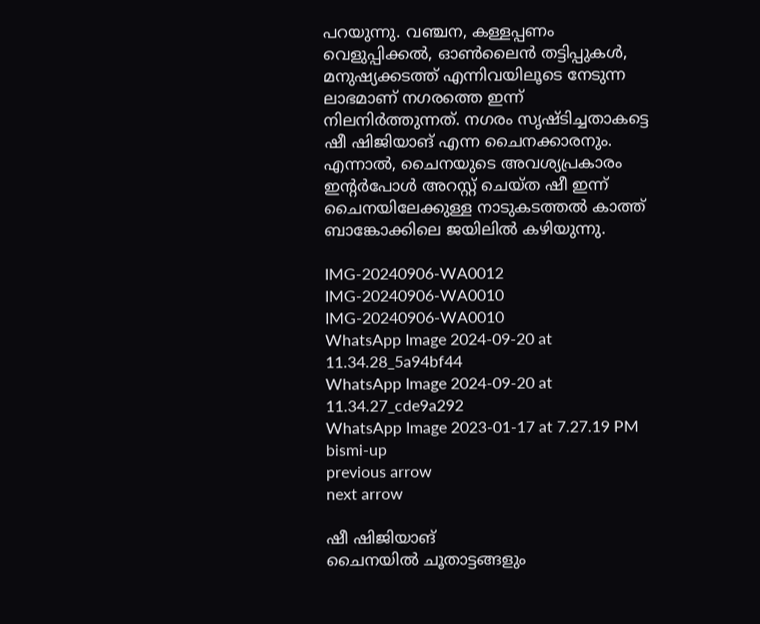പറയുന്നു. വഞ്ചന, കള്ളപ്പണം വെളുപ്പിക്കൽ, ഓണ്‍ലൈന്‍ തട്ടിപ്പുകൾ, മനുഷ്യക്കടത്ത് എന്നിവയിലൂടെ നേടുന്ന ലാഭമാണ് നഗരത്തെ ഇന്ന് നിലനിര്‍ത്തുന്നത്. നഗരം സൃഷ്ടിച്ചതാകട്ടെ ഷീ ഷിജിയാങ് എന്ന ചൈനക്കാരനും. എന്നാല്‍, ചൈനയുടെ അവശ്യപ്രകാരം ഇന്‍റര്‍പോൾ അറസ്റ്റ് ചെയ്ത ഷീ ഇന്ന് ചൈനയിലേക്കുള്ള നാടുകടത്തൽ കാത്ത് ബാങ്കോക്കിലെ ജയിലിൽ കഴിയുന്നു.

IMG-20240906-WA0012
IMG-20240906-WA0010
IMG-20240906-WA0010
WhatsApp Image 2024-09-20 at 11.34.28_5a94bf44
WhatsApp Image 2024-09-20 at 11.34.27_cde9a292
WhatsApp Image 2023-01-17 at 7.27.19 PM
bismi-up
previous arrow
next arrow

ഷീ ഷിജിയാങ്
ചൈനയില്‍ ചൂതാട്ടങ്ങളും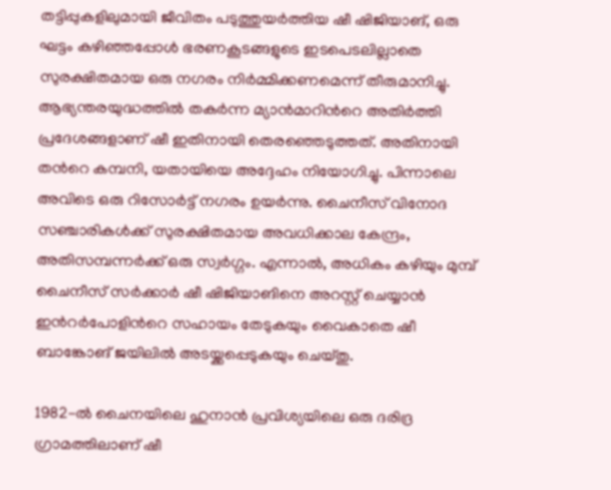തട്ടിപ്പുകളിലുമായി ജീവിതം പടുത്തുയർത്തിയ ഷീ ഷിജിയാങ്, ഒരു ഘട്ടം കഴിഞ്ഞപ്പോൾ ഭരണകൂടങ്ങളുടെ ഇടപെടലില്ലാതെ സുരക്ഷിതമായ ഒരു നഗരം നിര്‍മ്മിക്കണമെന്ന് തീരുമാനിച്ചു. ആഭ്യന്തരയുദ്ധത്തില്‍ തക‍ർന്ന മ്യാന്‍മാറിന്‍റെ അതിര്‍ത്തി പ്രദേശങ്ങളാണ് ഷീ ഇതിനായി തെരഞ്ഞെടുത്തത്. അതിനായി തന്‍റെ കമ്പനി, യതായിയെ അദ്ദേഹം നിയോഗിച്ചു. പിന്നാലെ അവിടെ ഒരു റിസോർട്ട് നഗരം ഉയർന്നു. ചൈനീസ് വിനോദ സഞ്ചാരികൾക്ക് സുരക്ഷിതമായ അവധിക്കാല കേന്ദ്രം, അതിസമ്പന്നർക്ക് ഒരു സ്വർഗ്ഗം. എന്നാല്‍, അധികം കഴിയും മുമ്പ് ചൈനീസ് സര്‍ക്കാര്‍ ഷീ ഷിജിയാങിനെ അറസ്റ്റ് ചെയ്യാന്‍ ഇന്‍റര്‍പോളിന്‍റെ സഹായം തേടുകയും വൈകാതെ ഷീ ബാങ്കോങ് ജയിലില്‍ അടയ്ക്കപ്പെടുകയും ചെയ്തു.

1982-ൽ ചൈനയിലെ ഹുനാൻ പ്രവിശ്യയിലെ ഒരു ദരിദ്ര ഗ്രാമത്തിലാണ് ഷീ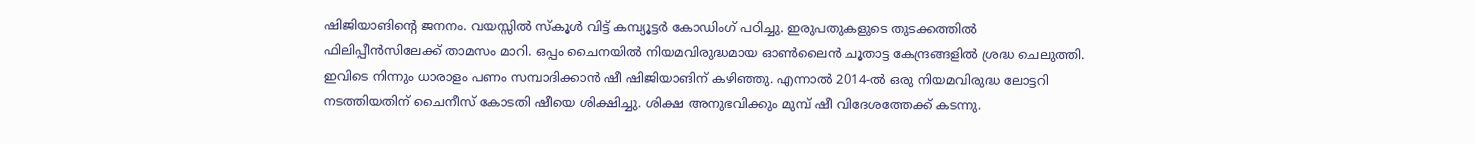ഷിജിയാങിന്‍റെ ജനനം. വയസ്സിൽ സ്കൂൾ വിട്ട് കമ്പ്യൂട്ടർ കോഡിംഗ് പഠിച്ചു. ഇരുപതുകളുടെ തുടക്കത്തിൽ ഫിലിപ്പീൻസിലേക്ക് താമസം മാറി. ഒപ്പം ചൈനയിൽ നിയമവിരുദ്ധമായ ഓൺലൈൻ ചൂതാട്ട കേന്ദ്രങ്ങളില്‍ ശ്രദ്ധ ചെലുത്തി. ഇവിടെ നിന്നും ധാരാളം പണം സമ്പാദിക്കാന്‍ ഷീ ഷിജിയാങിന് കഴിഞ്ഞു. എന്നാല്‍ 2014-ൽ ഒരു നിയമവിരുദ്ധ ലോട്ടറി നടത്തിയതിന് ചൈനീസ് കോടതി ഷീയെ ശിക്ഷിച്ചു. ശിക്ഷ അനുഭവിക്കും മുമ്പ് ഷീ വിദേശത്തേക്ക് കടന്നു.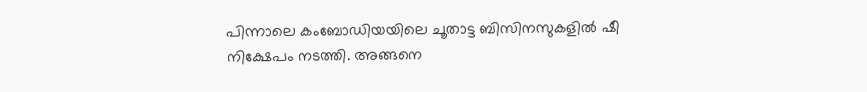പിന്നാലെ കംബോഡിയയിലെ ചൂതാട്ട ബിസിനസുകളിൽ ഷീ നിക്ഷേപം നടത്തി. അങ്ങനെ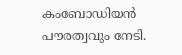കംബോഡിയൻ പൗരത്വവും നേടി.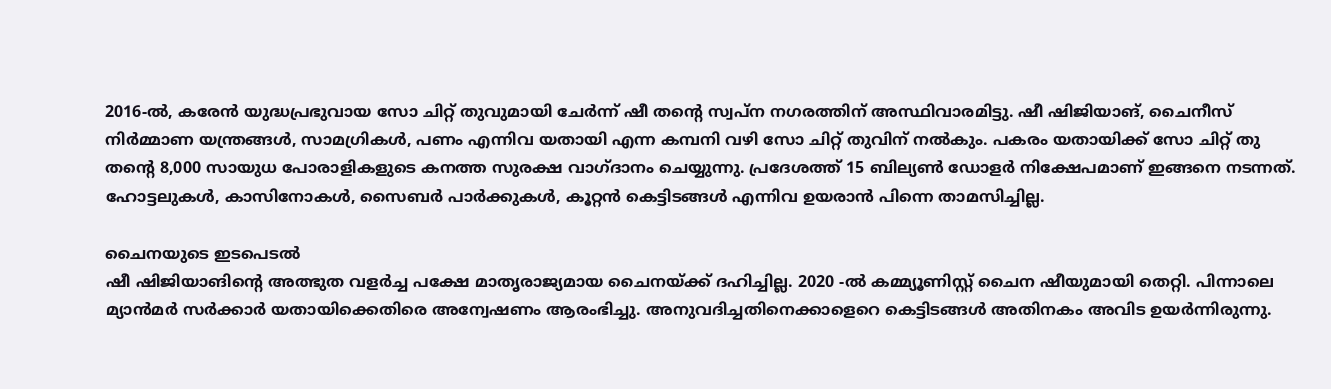2016-ൽ, കരേൻ യുദ്ധപ്രഭുവായ സോ ചിറ്റ് തുവുമായി ചേർന്ന് ഷീ തന്‍റെ സ്വപ്ന നഗരത്തിന് അസ്ഥിവാരമിട്ടു. ഷീ ഷിജിയാങ്, ചൈനീസ് നിർമ്മാണ യന്ത്രങ്ങൾ, സാമഗ്രികൾ, പണം എന്നിവ യതായി എന്ന കമ്പനി വഴി സോ ചിറ്റ് തുവിന് നല്‍കും. പകരം യതായിക്ക് സോ ചിറ്റ് തു തന്‍റെ 8,000 സായുധ പോരാളികളുടെ കനത്ത സുരക്ഷ വാഗ്ദാനം ചെയ്യുന്നു. പ്രദേശത്ത് 15 ബില്യൺ ഡോളർ നിക്ഷേപമാണ് ഇങ്ങനെ നടന്നത്. ഹോട്ടലുകൾ, കാസിനോകൾ, സൈബർ പാർക്കുകൾ, കൂറ്റന്‍ കെട്ടിടങ്ങൾ എന്നിവ ഉയരാന്‍ പിന്നെ താമസിച്ചില്ല.

ചൈനയുടെ ഇടപെടൽ
ഷീ ഷിജിയാങിന്‍റെ അത്ഭുത വളര്‍ച്ച പക്ഷേ മാതൃരാജ്യമായ ചൈനയ്ക്ക് ദഹിച്ചില്ല. 2020 -ല്‍ കമ്മ്യൂണിസ്റ്റ് ചൈന ഷീയുമായി തെറ്റി. പിന്നാലെ മ്യാൻമർ സർക്കാർ യതായിക്കെതിരെ അന്വേഷണം ആരംഭിച്ചു. അനുവദിച്ചതിനെക്കാളെറെ കെട്ടിടങ്ങൾ അതിനകം അവിട ഉയ‍ർന്നിരുന്നു.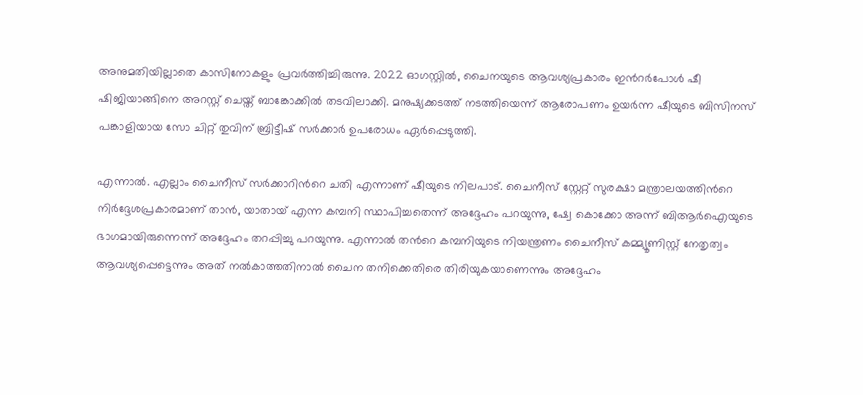അനുമതിയില്ലാതെ കാസിനോകളും പ്രവര്‍ത്തിച്ചിരുന്നു. 2022 ഓഗസ്റ്റിൽ, ചൈനയുടെ ആവശ്യപ്രകാരം ഇന്‍റർപോൾ ഷീ ഷിജിയാങ്ങിനെ അറസ്റ്റ് ചെയ്ത് ബാങ്കോക്കിൽ തടവിലാക്കി. മനുഷ്യക്കടത്ത് നടത്തിയെന്ന് ആരോപണം ഉയർന്ന ഷീയുടെ ബിസിനസ് പങ്കാളിയായ സോ ചിറ്റ് തുവിന് ബ്രിട്ടീഷ് സർക്കാർ ഉപരോധം ഏർപ്പെടുത്തി.

എന്നാല്‍. എല്ലാം ചൈനീസ് സര്‍ക്കാറിന്‍റെ ചതി എന്നാണ് ഷീയുടെ നിലപാട്. ചൈനീസ് സ്റ്റേറ്റ് സുരക്ഷാ മന്ത്രാലയത്തിന്‍റെ നിർദ്ദേശപ്രകാരമാണ് താൻ, യാതായ് എന്ന കമ്പനി സ്ഥാപിച്ചതെന്ന് അദ്ദേഹം പറയുന്നു, ഷ്വേ കൊക്കോ അന്ന് ബിആർഐയുടെ ഭാഗമായിരുന്നെന്ന് അദ്ദേഹം തറപ്പിച്ചു പറയുന്നു. എന്നാല്‍ തന്‍റെ കമ്പനിയുടെ നിയന്ത്രണം ചൈനീസ് കമ്മ്യൂണിസ്റ്റ് നേതൃത്വം ആവശ്യപ്പെട്ടെന്നും അത് നല്‍കാത്തതിനാല്‍ ചൈന തനിക്കെതിരെ തിരിയുകയാണെന്നും അദ്ദേഹം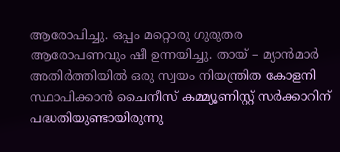ആരോപിച്ചു. ഒപ്പം മറ്റൊരു ഗുരുതര ആരോപണവും ഷീ ഉന്നയിച്ചു. തായ് – മ്യാന്‍മാര്‍ അതിര്‍ത്തിയിൽ ഒരു സ്വയം നിയന്ത്രിത കോളനി സ്ഥാപിക്കാന്‍ ചൈനീസ് കമ്മ്യൂണിസ്റ്റ് സര്‍ക്കാറിന് പദ്ധതിയുണ്ടായിരുന്നു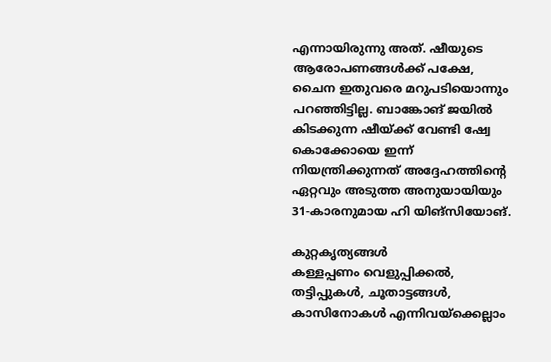എന്നായിരുന്നു അത്. ഷീയുടെ ആരോപണങ്ങൾക്ക് പക്ഷേ, ചൈന ഇതുവരെ മറുപടിയൊന്നും പറഞ്ഞിട്ടില്ല. ബാങ്കോങ് ജയില്‍ കിടക്കുന്ന ഷീയ്ക്ക് വേണ്ടി ഷ്വേ കൊക്കോയെ ഇന്ന് നിയന്ത്രിക്കുന്നത് അദ്ദേഹത്തിന്‍റെ ഏറ്റവും അടുത്ത അനുയായിയും 31-കാരനുമായ ഹി യിങ്‌സിയോങ്.

കുറ്റകൃത്യങ്ങൾ
കള്ളപ്പണം വെളുപ്പിക്കൽ, തട്ടിപ്പുകൾ, ചൂതാട്ടങ്ങൾ, കാസിനോകൾ എന്നിവയ്ക്കെല്ലാം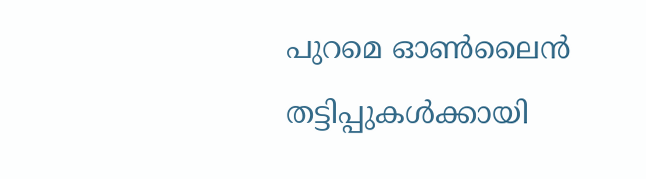പുറമെ ഓണ്‍ലൈന്‍ തട്ടിപ്പുകൾക്കായി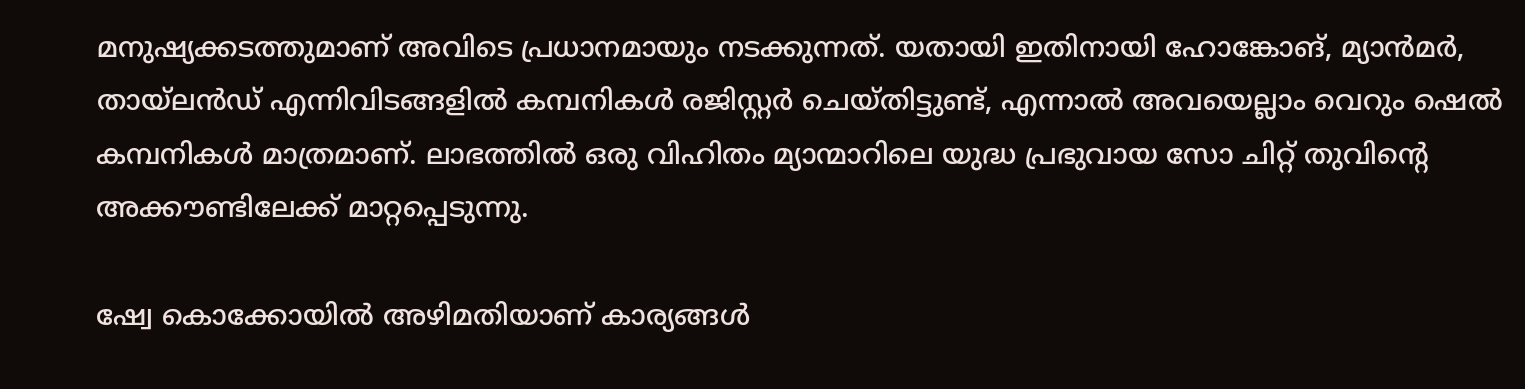മനുഷ്യക്കടത്തുമാണ് അവിടെ പ്രധാനമായും നടക്കുന്നത്. യതായി ഇതിനായി ഹോങ്കോങ്, മ്യാൻമർ, തായ്‌ലൻഡ് എന്നിവിടങ്ങളിൽ കമ്പനികൾ രജിസ്റ്റർ ചെയ്തിട്ടുണ്ട്, എന്നാൽ അവയെല്ലാം വെറും ഷെൽ കമ്പനികൾ മാത്രമാണ്. ലാഭത്തില്‍ ഒരു വിഹിതം മ്യാന്മാറിലെ യുദ്ധ പ്രഭുവായ സോ ചിറ്റ് തുവിന്‍റെ അക്കൗണ്ടിലേക്ക് മാറ്റപ്പെടുന്നു.

ഷ്വേ കൊക്കോയിൽ അഴിമതിയാണ് കാര്യങ്ങൾ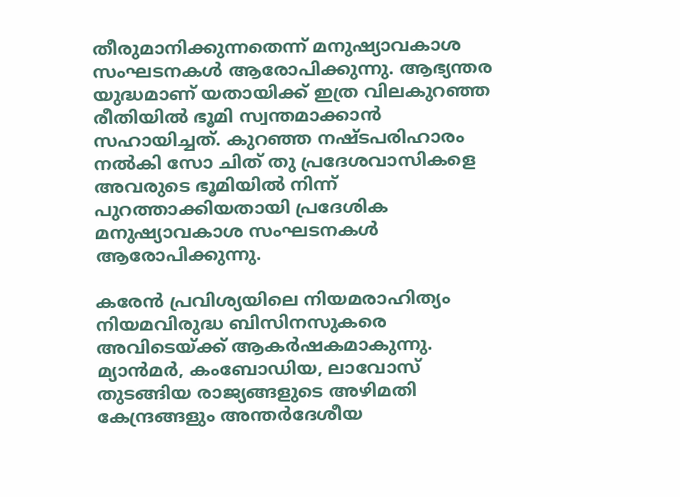തീരുമാനിക്കുന്നതെന്ന് മനുഷ്യാവകാശ സംഘടനകൾ ആരോപിക്കുന്നു. ആഭ്യന്തര യുദ്ധമാണ് യതായിക്ക് ഇത്ര വിലകുറഞ്ഞ രീതിയിൽ ഭൂമി സ്വന്തമാക്കാൻ സഹായിച്ചത്. കുറഞ്ഞ നഷ്ടപരിഹാരം നൽകി സോ ചിത് തു പ്രദേശവാസികളെ അവരുടെ ഭൂമിയിൽ നിന്ന് പുറത്താക്കിയതായി പ്രദേശിക മനുഷ്യാവകാശ സംഘടനകൾ ആരോപിക്കുന്നു.

കരേൻ പ്രവിശ്യയിലെ നിയമരാഹിത്യം നിയമവിരുദ്ധ ബിസിനസുകരെ അവിടെയ്ക്ക് ആകർഷകമാകുന്നു. മ്യാൻമർ, കംബോഡിയ, ലാവോസ് തുടങ്ങിയ രാജ്യങ്ങളുടെ അഴിമതി കേന്ദ്രങ്ങളും അന്തർദേശീയ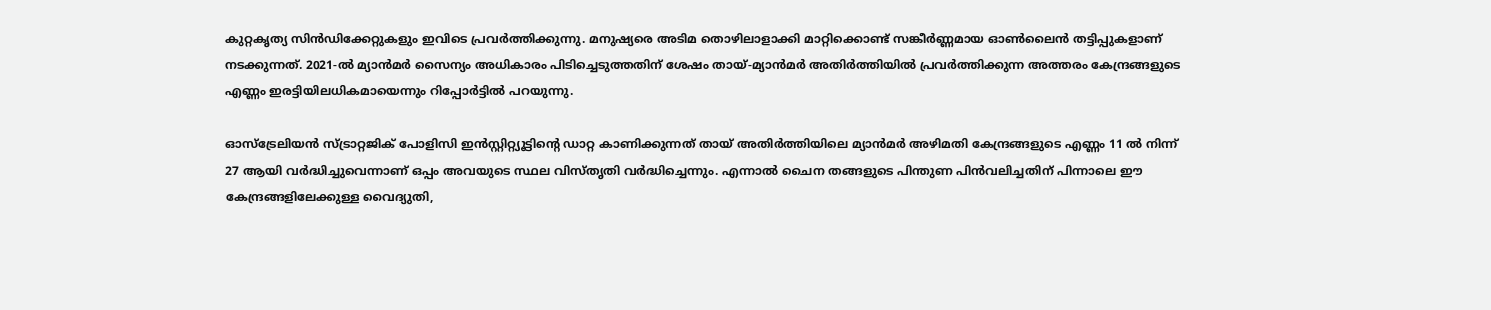കുറ്റകൃത്യ സിൻഡിക്കേറ്റുകളും ഇവിടെ പ്രവര്‍ത്തിക്കുന്നു. മനുഷ്യരെ അടിമ തൊഴിലാളാക്കി മാറ്റിക്കൊണ്ട് സങ്കീർണ്ണമായ ഓൺലൈൻ തട്ടിപ്പുകളാണ് നടക്കുന്നത്. 2021-ൽ മ്യാൻമർ സൈന്യം അധികാരം പിടിച്ചെടുത്തതിന് ശേഷം തായ്-മ്യാൻമർ അതിർത്തിയിൽ പ്രവർത്തിക്കുന്ന അത്തരം കേന്ദ്രങ്ങളുടെ എണ്ണം ഇരട്ടിയിലധികമായെന്നും റിപ്പോര്‍ട്ടിൽ പറയുന്നു.

ഓസ്‌ട്രേലിയൻ സ്ട്രാറ്റജിക് പോളിസി ഇൻസ്റ്റിറ്റ്യൂട്ടിന്‍റെ ഡാറ്റ കാണിക്കുന്നത് തായ് അതിർത്തിയിലെ മ്യാൻമർ അഴിമതി കേന്ദ്രങ്ങളുടെ എണ്ണം 11 ൽ നിന്ന് 27 ആയി വർദ്ധിച്ചുവെന്നാണ് ഒപ്പം അവയുടെ സ്ഥല വിസ്തൃതി വര്‍ദ്ധിച്ചെന്നും. എന്നാല്‍ ചൈന തങ്ങളുടെ പിന്തുണ പിന്‍വലിച്ചതിന് പിന്നാലെ ഈ കേന്ദ്രങ്ങളിലേക്കുള്ള വൈദ്യുതി,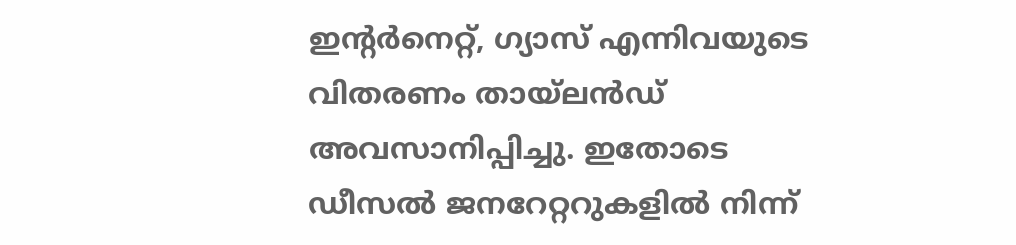ഇന്റർനെറ്റ്, ഗ്യാസ് എന്നിവയുടെ വിതരണം തായ്‍ലന്‍ഡ് അവസാനിപ്പിച്ചു. ഇതോടെ ഡീസൽ ജനറേറ്ററുകളിൽ നിന്ന്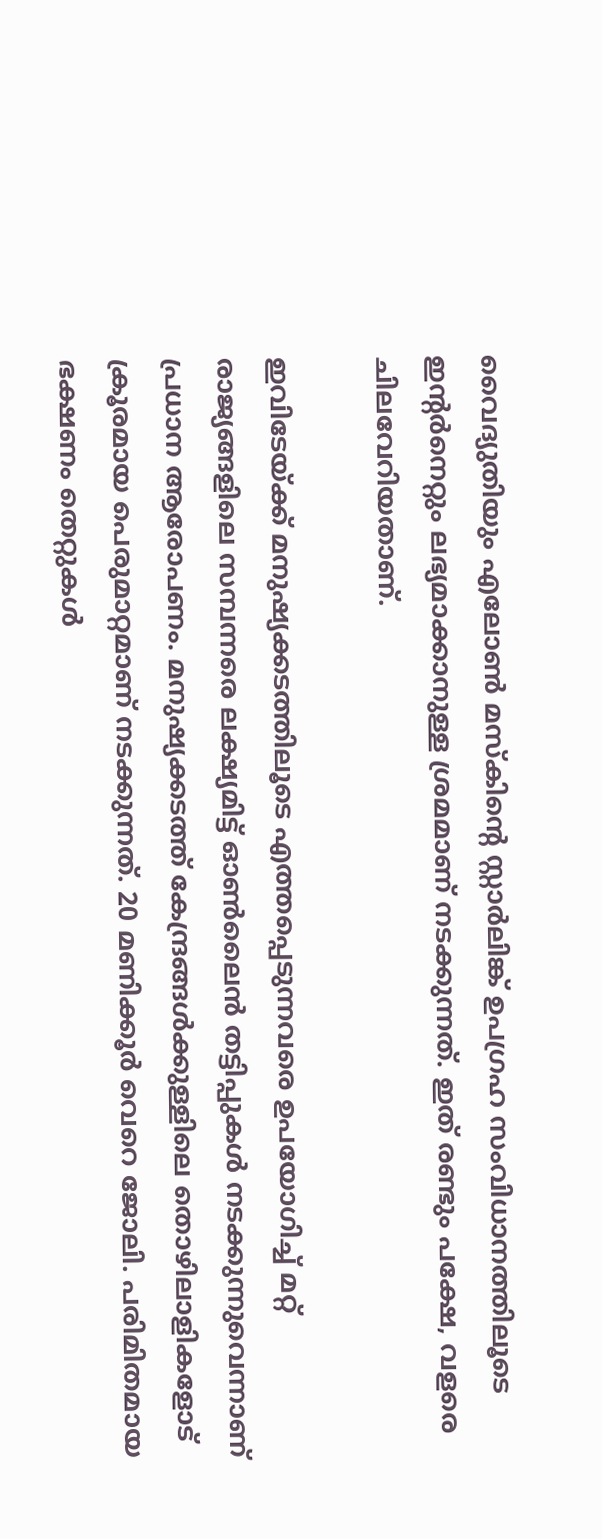വൈദ്യുതിയും എലോൺ മസ്‌കിന്‍റെ സ്റ്റാർലിങ്ക് ഉപഗ്രഹ സംവിധാനത്തിലൂടെ ഇന്‍റര്‍നെറ്റും ലഭ്യമാക്കാനുള്ള ശ്രമമാണ് നടക്കുന്നത്. ഇത് രണ്ടും പക്ഷേ, വളരെ ചിലവേറിയതാണ്.

ഇവിടേയ്ക്ക് മനുഷ്യക്കടത്തിലൂടെ എത്തപ്പെടുന്നവരെ ഉപയോഗിച്ച് മറ്റ് രാജ്യങ്ങളിലെ സമ്പന്നരെ ലക്ഷ്യമിട്ട് ഓണ്‍ലൈന്‍ തട്ടിപ്പുകൾ നടക്കുന്നുവെന്നാണ് പ്രധാന ആരോപണം. മനുഷ്യക്കടത്ത് കേന്ദ്രങ്ങൾക്കുള്ളിലെ തൊഴിലാളികളോട് ക്രൂരമായ പെരുമാറ്റമാണ് നടക്കുന്നത്. 20 മണിക്കൂര്‍ വെറെ ജോലി. പരിമിതമായ ഭക്ഷണം തെറ്റുകൾ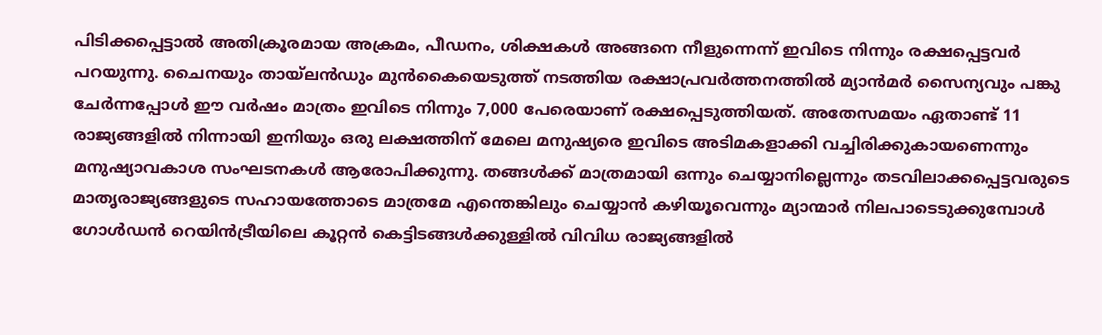പിടിക്കപ്പെട്ടാൽ അതിക്രൂരമായ അക്രമം, പീഡനം, ശിക്ഷകൾ അങ്ങനെ നീളുന്നെന്ന് ഇവിടെ നിന്നും രക്ഷപ്പെട്ടവര്‍ പറയുന്നു. ചൈനയും തായ്‍ലന്‍ഡും മുന്‍കൈയെടുത്ത് നടത്തിയ രക്ഷാപ്രവര്‍ത്തനത്തില്‍ മ്യാൻമർ സൈന്യവും പങ്കു ചേര്‍ന്നപ്പോൾ ഈ വര്‍ഷം മാത്രം ഇവിടെ നിന്നും 7,000 പേരെയാണ് രക്ഷപ്പെടുത്തിയത്. അതേസമയം ഏതാണ്ട് 11 രാജ്യങ്ങളില്‍ നിന്നായി ഇനിയും ഒരു ലക്ഷത്തിന് മേലെ മനുഷ്യരെ ഇവിടെ അടിമകളാക്കി വച്ചിരിക്കുകായണെന്നും മനുഷ്യാവകാശ സംഘടനകൾ ആരോപിക്കുന്നു. തങ്ങൾക്ക് മാത്രമായി ഒന്നും ചെയ്യാനില്ലെന്നും തടവിലാക്കപ്പെട്ടവരുടെ മാതൃരാജ്യങ്ങളുടെ സഹായത്തോടെ മാത്രമേ എന്തെങ്കിലും ചെയ്യാന്‍ കഴിയൂവെന്നും മ്യാന്മാർ നിലപാടെടുക്കുമ്പോൾ ഗോൾഡൻ റെയിൻട്രീയിലെ കൂറ്റന്‍ കെട്ടിടങ്ങൾക്കുള്ളില്‍ വിവിധ രാജ്യങ്ങളില്‍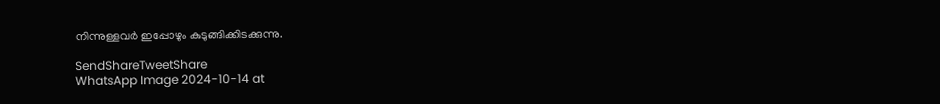നിന്നുള്ളവര്‍ ഇപ്പോഴും കുടുങ്ങിക്കിടക്കുന്നു.

SendShareTweetShare
WhatsApp Image 2024-10-14 at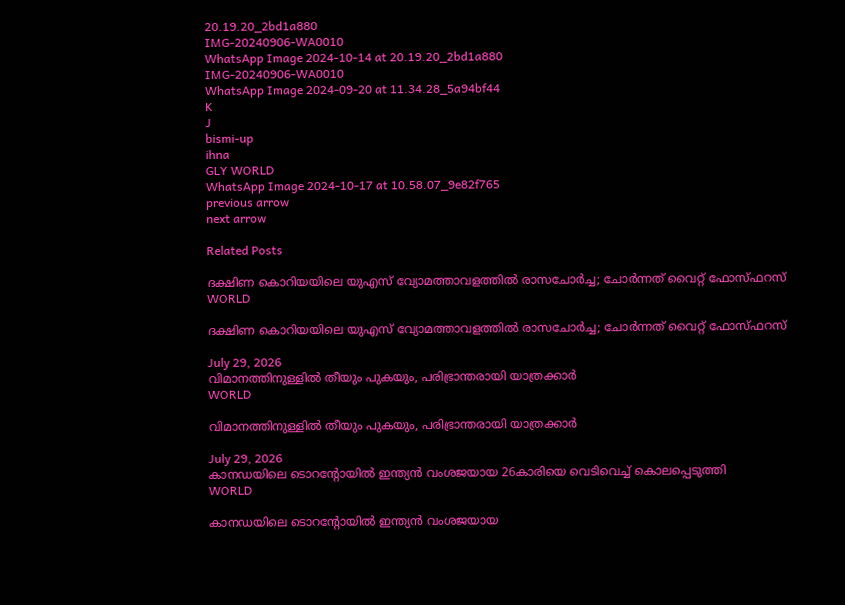20.19.20_2bd1a880
IMG-20240906-WA0010
WhatsApp Image 2024-10-14 at 20.19.20_2bd1a880
IMG-20240906-WA0010
WhatsApp Image 2024-09-20 at 11.34.28_5a94bf44
K
J
bismi-up
ihna
GLY WORLD
WhatsApp Image 2024-10-17 at 10.58.07_9e82f765
previous arrow
next arrow

Related Posts

ദക്ഷിണ കൊറിയയിലെ യുഎസ് വ്യോമത്താവളത്തിൽ രാസചോർച്ച; ചോർന്നത് വൈറ്റ് ഫോസ്ഫറസ്
WORLD

ദക്ഷിണ കൊറിയയിലെ യുഎസ് വ്യോമത്താവളത്തിൽ രാസചോർച്ച; ചോർന്നത് വൈറ്റ് ഫോസ്ഫറസ്

July 29, 2026
വിമാനത്തിനുള്ളിൽ തീയും പുകയും, പരിഭ്രാന്തരായി യാത്രക്കാർ
WORLD

വിമാനത്തിനുള്ളിൽ തീയും പുകയും, പരിഭ്രാന്തരായി യാത്രക്കാർ

July 29, 2026
കാനഡയിലെ ടൊറന്റോയിൽ ഇന്ത്യൻ വംശജയായ 26കാരിയെ വെടിവെച്ച് കൊലപ്പെടുത്തി
WORLD

കാനഡയിലെ ടൊറന്റോയിൽ ഇന്ത്യൻ വംശജയായ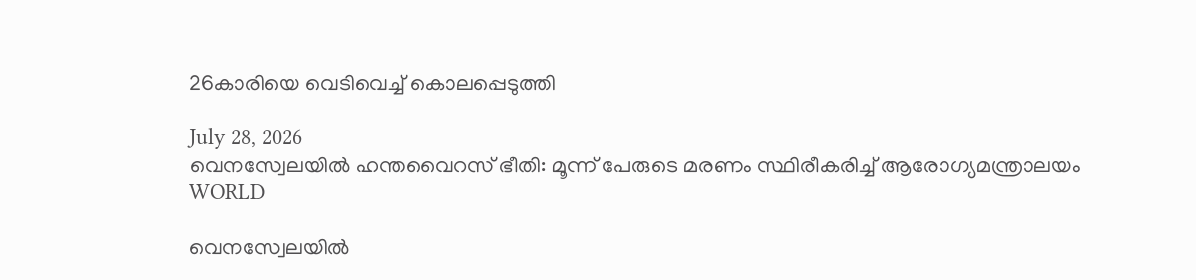26കാരിയെ വെടിവെച്ച് കൊലപ്പെടുത്തി

July 28, 2026
വെനസ്വേലയിൽ ഹന്തവൈറസ് ഭീതി: മൂന്ന് പേരുടെ മരണം സ്ഥിരീകരിച്ച് ആരോഗ്യമന്ത്രാലയം
WORLD

വെനസ്വേലയിൽ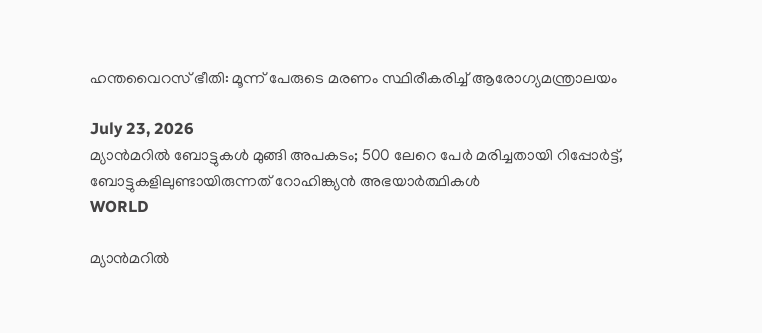ഹന്തവൈറസ് ഭീതി: മൂന്ന് പേരുടെ മരണം സ്ഥിരീകരിച്ച് ആരോഗ്യമന്ത്രാലയം

July 23, 2026
മ്യാൻമറിൽ ബോട്ടുകള്‍ മുങ്ങി അപകടം; 500 ലേറെ പേര്‍ മരിച്ചതായി റിപ്പോര്‍ട്ട്, ബോട്ടുകളിലുണ്ടായിരുന്നത് റോഹിങ്ക്യൻ അഭയാര്‍ത്ഥികള്‍
WORLD

മ്യാൻമറിൽ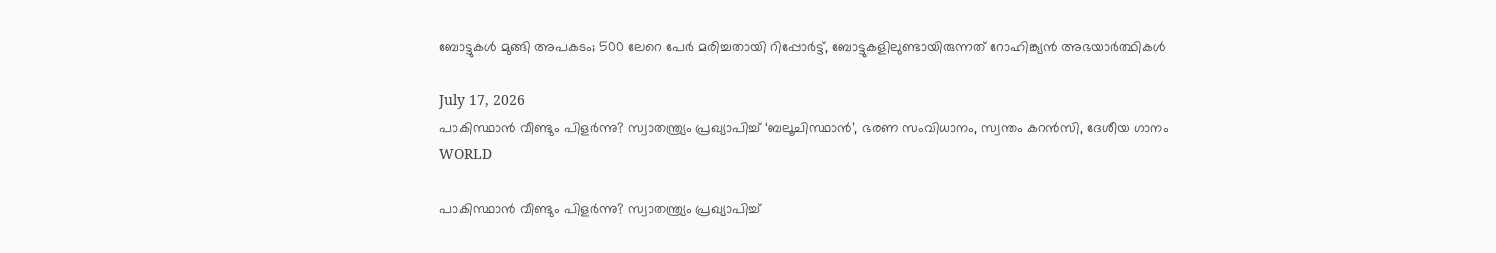ബോട്ടുകള്‍ മുങ്ങി അപകടം; 500 ലേറെ പേര്‍ മരിച്ചതായി റിപ്പോര്‍ട്ട്, ബോട്ടുകളിലുണ്ടായിരുന്നത് റോഹിങ്ക്യൻ അഭയാര്‍ത്ഥികള്‍

July 17, 2026
പാകിസ്ഥാൻ വീണ്ടും പിളർന്നു? സ്വാതന്ത്ര്യം പ്രഖ്യാപിച്ച് ‘ബലൂചിസ്ഥാൻ’, ഭരണ സംവിധാനം, സ്വന്തം കറൻസി, ദേശീയ ഗാനം
WORLD

പാകിസ്ഥാൻ വീണ്ടും പിളർന്നു? സ്വാതന്ത്ര്യം പ്രഖ്യാപിച്ച്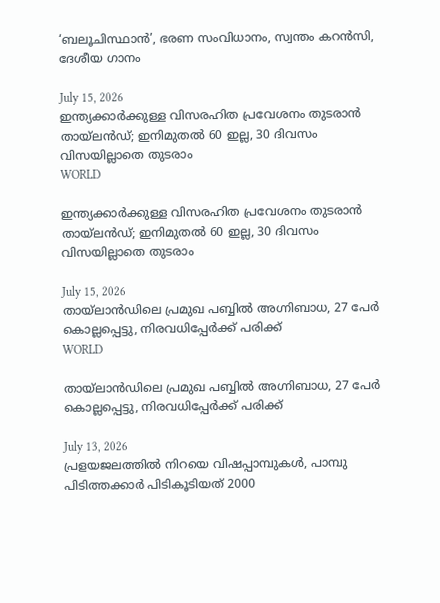‘ബലൂചിസ്ഥാൻ’, ഭരണ സംവിധാനം, സ്വന്തം കറൻസി, ദേശീയ ഗാനം

July 15, 2026
ഇന്ത്യക്കാർക്കുള്ള വിസരഹിത പ്രവേശനം തുടരാൻ തായ്‍ലൻഡ്; ഇനിമുതൽ 60 ഇല്ല, 30 ദിവസം വിസയില്ലാതെ തുടരാം
WORLD

ഇന്ത്യക്കാർക്കുള്ള വിസരഹിത പ്രവേശനം തുടരാൻ തായ്‍ലൻഡ്; ഇനിമുതൽ 60 ഇല്ല, 30 ദിവസം വിസയില്ലാതെ തുടരാം

July 15, 2026
തായ്ലാൻഡിലെ പ്രമുഖ പബ്ബിൽ അഗ്നിബാധ, 27 പേർ കൊല്ലപ്പെട്ടു, നിരവധിപ്പേർക്ക് പരിക്ക്
WORLD

തായ്ലാൻഡിലെ പ്രമുഖ പബ്ബിൽ അഗ്നിബാധ, 27 പേർ കൊല്ലപ്പെട്ടു, നിരവധിപ്പേർക്ക് പരിക്ക്

July 13, 2026
പ്രളയജലത്തില്‍ നിറയെ വിഷപ്പാമ്പുകള്‍, പാമ്പു പിടിത്തക്കാര്‍ പിടികൂടിയത് 2000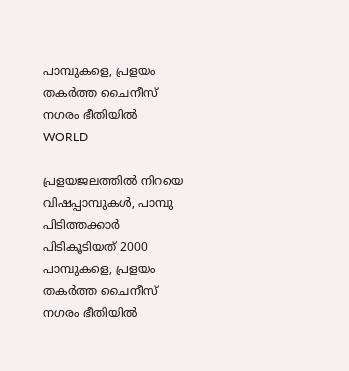പാമ്പുകളെ, പ്രളയം തകര്‍ത്ത ചൈനീസ് നഗരം ഭീതിയില്‍
WORLD

പ്രളയജലത്തില്‍ നിറയെ വിഷപ്പാമ്പുകള്‍, പാമ്പു പിടിത്തക്കാര്‍ പിടികൂടിയത് 2000 പാമ്പുകളെ, പ്രളയം തകര്‍ത്ത ചൈനീസ് നഗരം ഭീതിയില്‍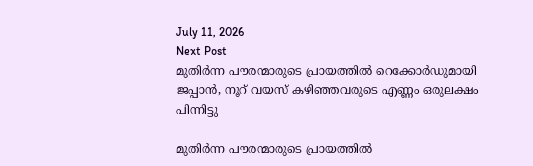July 11, 2026
Next Post
മുതി‍ർന്ന പൗരന്മാരുടെ പ്രായത്തിൽ റെക്കോർഡുമായി ജപ്പാൻ, നൂറ് വയസ് കഴിഞ്ഞവരുടെ എണ്ണം ഒരുലക്ഷം പിന്നിട്ടു

മുതി‍ർന്ന പൗരന്മാരുടെ പ്രായത്തിൽ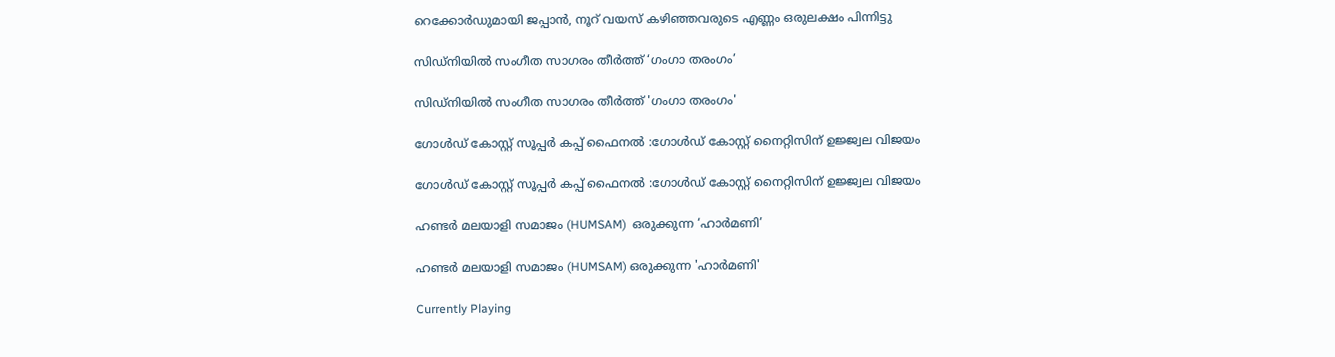റെക്കോർഡുമായി ജപ്പാൻ, നൂറ് വയസ് കഴിഞ്ഞവരുടെ എണ്ണം ഒരുലക്ഷം പിന്നിട്ടു

സിഡ്‌നിയിൽ സംഗീത സാഗരം തീർത്ത് ‘ഗംഗാ തരംഗം’

സിഡ്‌നിയിൽ സംഗീത സാഗരം തീർത്ത് 'ഗംഗാ തരംഗം'

ഗോൾഡ് കോസ്റ്റ് സൂപ്പർ കപ്പ് ഫൈനൽ :ഗോൾഡ് കോസ്റ്റ് നൈറ്റിസിന് ഉജ്ജ്വല വിജയം

ഗോൾഡ് കോസ്റ്റ് സൂപ്പർ കപ്പ് ഫൈനൽ :ഗോൾഡ് കോസ്റ്റ് നൈറ്റിസിന് ഉജ്ജ്വല വിജയം

ഹണ്ടർ മലയാളി സമാജം (HUMSAM)  ഒരുക്കുന്ന ‘ഹാർമണി’

ഹണ്ടർ മലയാളി സമാജം (HUMSAM) ഒരുക്കുന്ന 'ഹാർമണി'

Currently Playing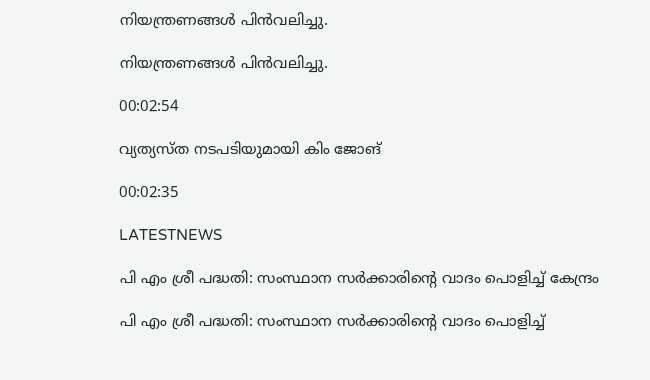നിയന്ത്രണങ്ങള്‍ പിന്‍വലിച്ചു.

നിയന്ത്രണങ്ങള്‍ പിന്‍വലിച്ചു.

00:02:54

വ്യത്യസ്ത നടപടിയുമായി കിം ജോങ്

00:02:35

LATESTNEWS

പി എം ശ്രീ പദ്ധതി: സംസ്ഥാന സർക്കാരിന്റെ വാദം പൊളിച്ച് കേന്ദ്രം

പി എം ശ്രീ പദ്ധതി: സംസ്ഥാന സർക്കാരിന്റെ വാദം പൊളിച്ച്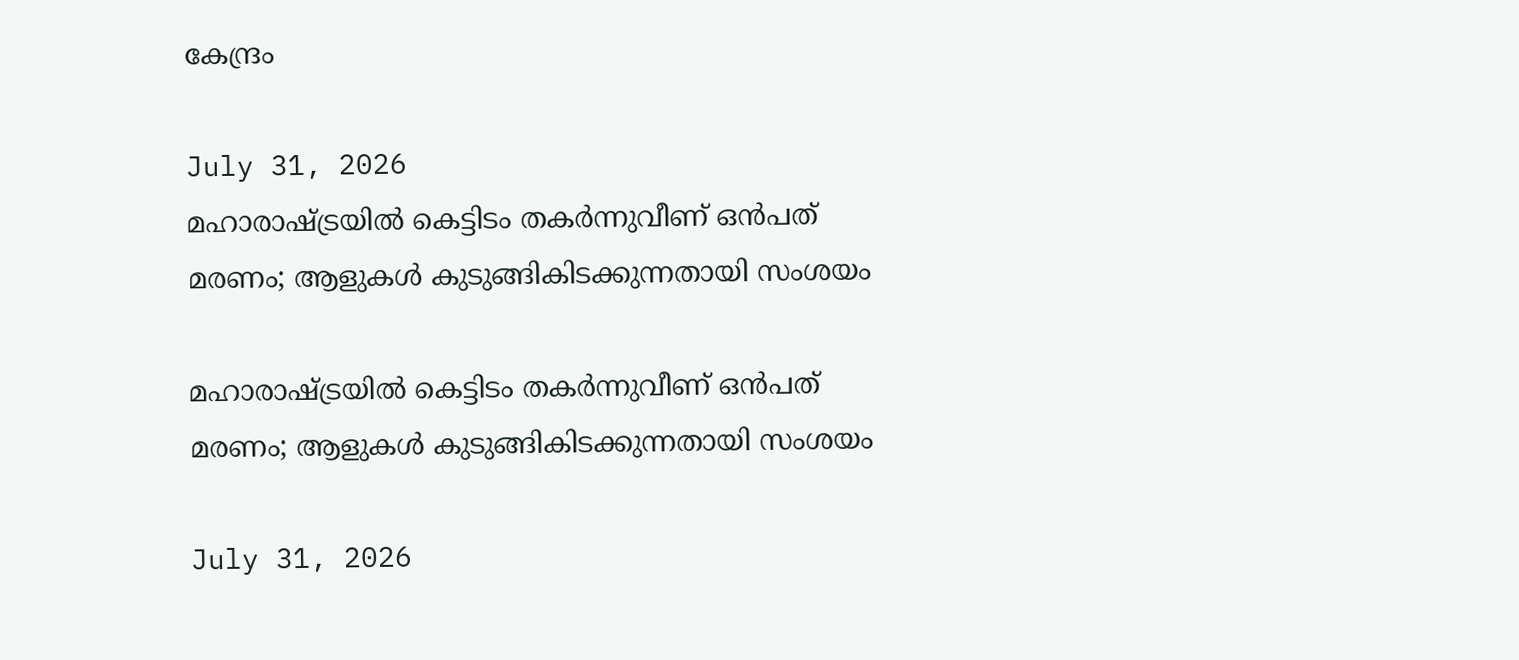കേന്ദ്രം

July 31, 2026
മഹാരാഷ്ട്രയിൽ കെട്ടിടം തകർന്നുവീണ് ഒൻപത് മരണം; ആളുകൾ കുടുങ്ങികിടക്കുന്നതായി സംശയം

മഹാരാഷ്ട്രയിൽ കെട്ടിടം തകർന്നുവീണ് ഒൻപത് മരണം; ആളുകൾ കുടുങ്ങികിടക്കുന്നതായി സംശയം

July 31, 2026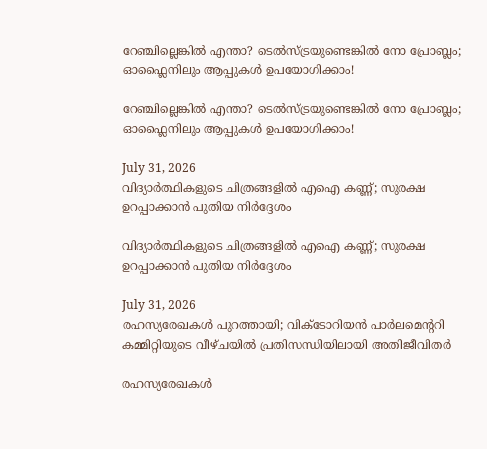റേഞ്ചില്ലെങ്കിൽ എന്താ? ടെൽസ്ട്രയുണ്ടെങ്കിൽ നോ പ്രോബ്ലം; ഓഫ്ലൈനിലും ആപ്പുകൾ ഉപയോഗിക്കാം!

റേഞ്ചില്ലെങ്കിൽ എന്താ? ടെൽസ്ട്രയുണ്ടെങ്കിൽ നോ പ്രോബ്ലം; ഓഫ്ലൈനിലും ആപ്പുകൾ ഉപയോഗിക്കാം!

July 31, 2026
വിദ്യാർത്ഥികളുടെ ചിത്രങ്ങളിൽ എഐ കണ്ണ്; സുരക്ഷ ഉറപ്പാക്കാൻ പുതിയ നിർദ്ദേശം

വിദ്യാർത്ഥികളുടെ ചിത്രങ്ങളിൽ എഐ കണ്ണ്; സുരക്ഷ ഉറപ്പാക്കാൻ പുതിയ നിർദ്ദേശം

July 31, 2026
രഹസ്യരേഖകൾ പുറത്തായി; വിക്ടോറിയൻ പാർലമെന്ററി കമ്മിറ്റിയുടെ വീഴ്ചയിൽ പ്രതിസന്ധിയിലായി അതിജീവിതർ

രഹസ്യരേഖകൾ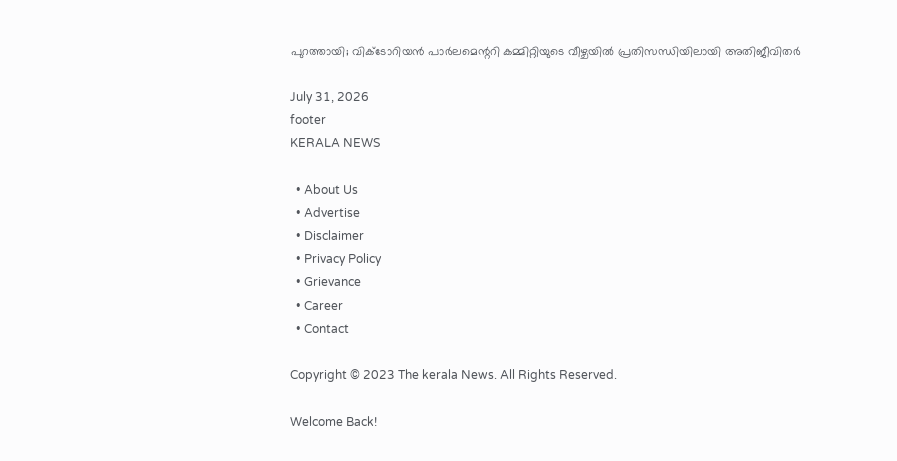പുറത്തായി; വിക്ടോറിയൻ പാർലമെന്ററി കമ്മിറ്റിയുടെ വീഴ്ചയിൽ പ്രതിസന്ധിയിലായി അതിജീവിതർ

July 31, 2026
footer
KERALA NEWS

  • About Us
  • Advertise
  • Disclaimer
  • Privacy Policy
  • Grievance
  • Career
  • Contact

Copyright © 2023 The kerala News. All Rights Reserved.

Welcome Back!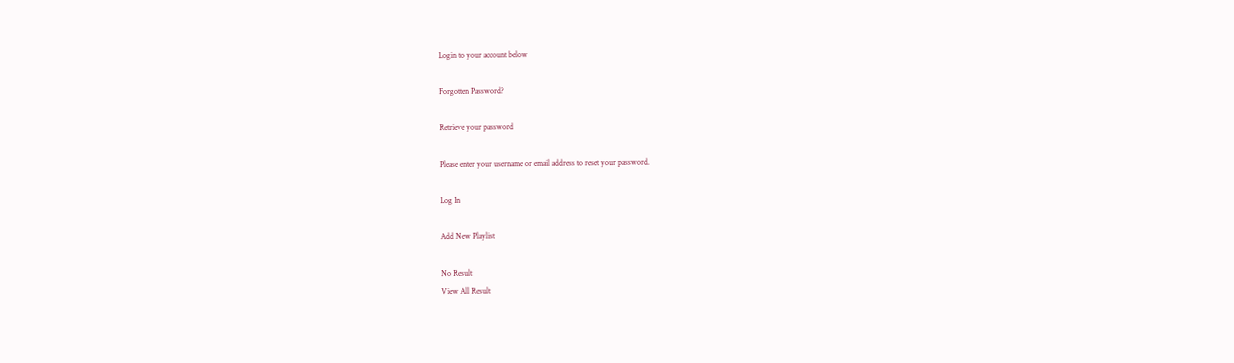Login to your account below

Forgotten Password?

Retrieve your password

Please enter your username or email address to reset your password.

Log In

Add New Playlist

No Result
View All Result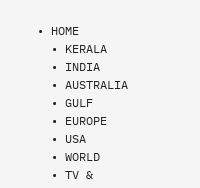• HOME
  • KERALA
  • INDIA
  • AUSTRALIA
  • GULF
  • EUROPE
  • USA
  • WORLD
  • TV &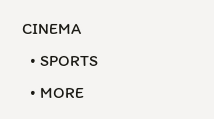CINEMA
  • SPORTS
  • MORE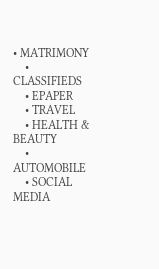• MATRIMONY
    • CLASSIFIEDS
    • EPAPER
    • TRAVEL
    • HEALTH & BEAUTY
    • AUTOMOBILE
    • SOCIAL MEDIA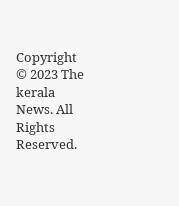Copyright © 2023 The kerala News. All Rights Reserved.